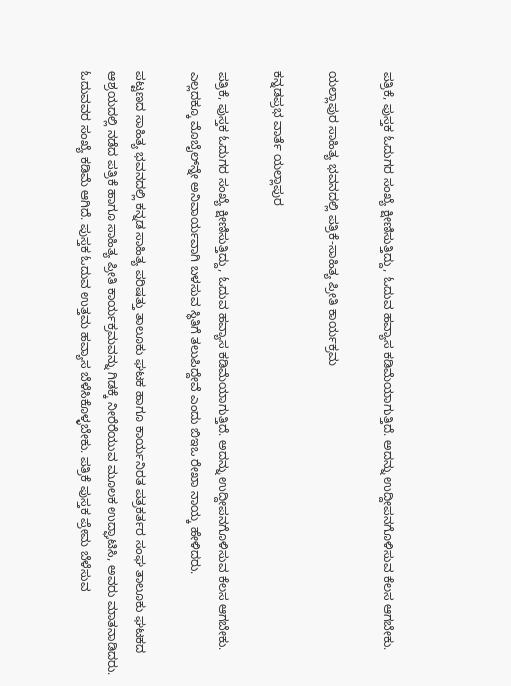ಪತ್ರಿಕೆ, ಪುಸ್ತಕ ಓದುಗರ ಸಂಖ್ಯೆ ಕ್ಷೀಣಿಸುತ್ತಿದ್ದು, ಓದುವ ಹವ್ಯಾಸ ಕಡಿಮೆಯಾಗುತ್ತಿದೆ. ಅದನ್ನು ಉದ್ದೀಪನಗೊಳಿಸುವ ಕೆಲಸ ಆಗಬೇಕು.

ಯಲ್ಲಾಪುರ ಸಾಹಿತ್ಯ ಭವನದಲ್ಲಿ ಪತ್ರಿಕೆ-ಸಾಹಿತ್ಯ ಪ್ರೀತಿ ಕಾರ್ಯಕ್ರಮ

ಕನ್ನಡಪ್ರಭ ವಾರ್ತೆ ಯಲ್ಲಾಪುರ

ಪತ್ರಿಕೆ, ಪುಸ್ತಕ ಓದುಗರ ಸಂಖ್ಯೆ ಕ್ಷೀಣಿಸುತ್ತಿದ್ದು, ಓದುವ ಹವ್ಯಾಸ ಕಡಿಮೆಯಾಗುತ್ತಿದೆ. ಅದನ್ನು ಉದ್ದೀಪನಗೊಳಿಸುವ ಕೆಲಸ ಆಗಬೇಕು. ಎಲ್ಲದಕ್ಕೂ ಮೊಬೈಲ್‌ನ್ನೇ ಅನಿವಾರ್ಯವಾಗಿ ಬಳಸುವ ಸ್ಥಿತಿಗೆ ತಲುಪಿದ್ದೇವೆ ಎಂದು ಬಿಇಒ ರೇಖಾ ನಾಯ್ಕ ಹೇಳಿದರು.

ಪಟ್ಟಣದ ಸಾಹಿತ್ಯ ಭವನದಲ್ಲಿ ಕನ್ನಡ ಸಾಹಿತ್ಯ ಪರಿಷತ್ತು ತಾಲೂಕು ಘಟಕ ಹಾಗೂ ಕಾರ್ಯನಿರತ ಪತ್ರಕರ್ತರ ಸಂಘ ತಾಲೂಕು ಘಟಕದ ಆಶ್ರಯದಲ್ಲಿ ನಡೆದ ಪತ್ರಿಕೆ ಹಾಗೂ ಸಾಹಿತ್ಯ ಪ್ರೀತಿ ಕಾರ್ಯಕ್ರಮವನ್ನು ಗಿಡಕ್ಕೆ ನೀರೆರೆಯುವ ಮೂಲಕ ಉದ್ಘಾಟಿಸಿ, ಅವರು ಮಾತನಾಡಿದರು. ಓದುವವರ ಸಂಖ್ಯೆ ಕಡಿಮೆ ಆಗಿದೆ. ಪುಸ್ತಕ ಓದುವ ಉತ್ತಮ ಹವ್ಯಾಸ ಬೆಳೆಸಿಕೊಳ್ಳಬೇಕು. ಪತ್ರಿಕೆ ಪುಸ್ತಕ ಪ್ರೇಮ ಬೆಳೆಸುವ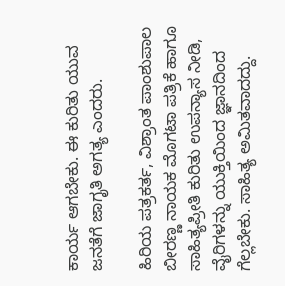ಕಾರ್ಯ ಆಗಬೇಕು. ಈ ಕುರಿತು ಯುವ ಜನತೆಗೆ ಜಾಗೃತಿ ಅಗತ್ಯ ಎಂದರು.

ಹಿರಿಯ ಪತ್ರಕರ್ತ, ವಿಶ್ರಾಂತ ಪಾಂಶುಪಾಲ ಬೀರಣ್ಣ ನಾಯಕ ಮೊಗಟಾ ಪತ್ರಿಕೆ ಹಾಗೂ ಸಾಹಿತ್ಯಪ್ರೀತಿ ಕುರಿತು ಉಪನ್ಯಾಸ ನೀಡಿ, ವೈರಿಗಳನ್ನು ಯುಕ್ತಿಯಿಂದ ಜ್ಞಾನದಿಂದ ಗೆಲ್ಲಬೇಕು. ಸಾಹಿತ್ಯ ಅಮಿತವಾದದ್ದು.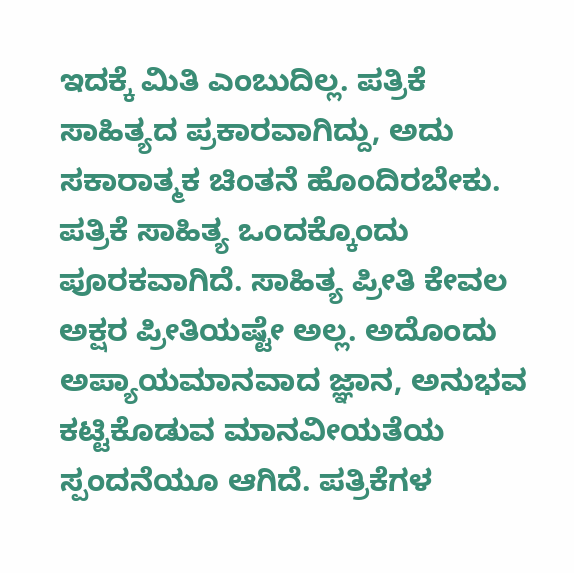ಇದಕ್ಕೆ ಮಿತಿ ಎಂಬುದಿಲ್ಲ. ಪತ್ರಿಕೆ ಸಾಹಿತ್ಯದ ಪ್ರಕಾರವಾಗಿದ್ದು, ಅದು ಸಕಾರಾತ್ಮಕ ಚಿಂತನೆ ಹೊಂದಿರಬೇಕು. ಪತ್ರಿಕೆ ಸಾಹಿತ್ಯ ಒಂದಕ್ಕೊಂದು ಪೂರಕವಾಗಿದೆ. ಸಾಹಿತ್ಯ ಪ್ರೀತಿ ಕೇವಲ ಅಕ್ಷರ ಪ್ರೀತಿಯಷ್ಟೇ ಅಲ್ಲ. ಅದೊಂದು ಅಪ್ಯಾಯಮಾನವಾದ ಜ್ಞಾನ, ಅನುಭವ ಕಟ್ಟಿಕೊಡುವ ಮಾನವೀಯತೆಯ ಸ್ಪಂದನೆಯೂ ಆಗಿದೆ. ಪತ್ರಿಕೆಗಳ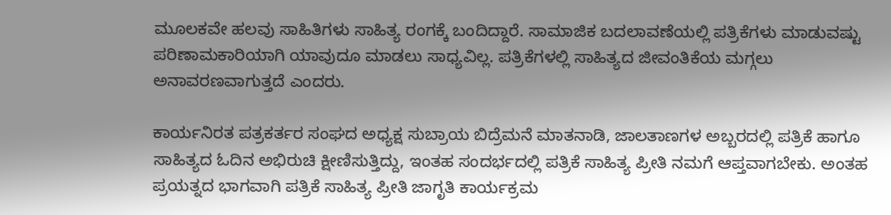ಮೂಲಕವೇ ಹಲವು ಸಾಹಿತಿಗಳು ಸಾಹಿತ್ಯ ರಂಗಕ್ಕೆ ಬಂದಿದ್ದಾರೆ. ಸಾಮಾಜಿಕ ಬದಲಾವಣೆಯಲ್ಲಿ ಪತ್ರಿಕೆಗಳು ಮಾಡುವಷ್ಟು ಪರಿಣಾಮಕಾರಿಯಾಗಿ ಯಾವುದೂ ಮಾಡಲು ಸಾಧ್ಯವಿಲ್ಲ. ಪತ್ರಿಕೆಗಳಲ್ಲಿ ಸಾಹಿತ್ಯದ ಜೀವಂತಿಕೆಯ ಮಗ್ಗಲು ಅನಾವರಣವಾಗುತ್ತದೆ ಎಂದರು.

ಕಾರ್ಯನಿರತ ಪತ್ರಕರ್ತರ ಸಂಘದ ಅಧ್ಯಕ್ಷ ಸುಬ್ರಾಯ ಬಿದ್ರೆಮನೆ ಮಾತನಾಡಿ, ಜಾಲತಾಣಗಳ ಅಬ್ಬರದಲ್ಲಿ ಪತ್ರಿಕೆ ಹಾಗೂ ಸಾಹಿತ್ಯದ ಓದಿನ ಅಭಿರುಚಿ ಕ್ಷೀಣಿಸುತ್ತಿದ್ದು, ಇಂತಹ ಸಂದರ್ಭದಲ್ಲಿ ಪತ್ರಿಕೆ ಸಾಹಿತ್ಯ ಪ್ರೀತಿ ನಮಗೆ ಆಪ್ತವಾಗಬೇಕು. ಅಂತಹ ಪ್ರಯತ್ನದ ಭಾಗವಾಗಿ ಪತ್ರಿಕೆ ಸಾಹಿತ್ಯ ಪ್ರೀತಿ ಜಾಗೃತಿ ಕಾರ್ಯಕ್ರಮ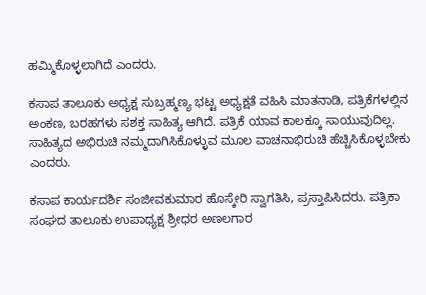ಹಮ್ಮಿಕೊಳ್ಳಲಾಗಿದೆ ಎಂದರು.

ಕಸಾಪ ತಾಲೂಕು ಅಧ್ಯಕ್ಷ ಸುಬ್ರಹ್ಮಣ್ಯ ಭಟ್ಟ ಅಧ್ಯಕ್ಷತೆ ವಹಿಸಿ ಮಾತನಾಡಿ, ಪತ್ರಿಕೆಗಳಲ್ಲಿನ ಅಂಕಣ, ಬರಹಗಳು ಸಶಕ್ತ ಸಾಹಿತ್ಯ ಆಗಿದೆ. ಪತ್ರಿಕೆ ಯಾವ ಕಾಲಕ್ಕೂ ಸಾಯುವುದಿಲ್ಲ. ಸಾಹಿತ್ಯದ ಅಭಿರುಚಿ ನಮ್ಮದಾಗಿಸಿಕೊಳ್ಳುವ ಮೂಲ ವಾಚನಾಭಿರುಚಿ ಹೆಚ್ಚಿಸಿಕೊಳ್ಳಬೇಕು ಎಂದರು.

ಕಸಾಪ ಕಾರ್ಯದರ್ಶಿ ಸಂಜೀವಕುಮಾರ ಹೊಸ್ಕೇರಿ ಸ್ವಾಗತಿಸಿ, ಪ್ರಸ್ತಾಪಿಸಿದರು. ಪತ್ರಿಕಾ ಸಂಘದ ತಾಲೂಕು ಉಪಾಧ್ಯಕ್ಷ ಶ್ರೀಧರ ಅಣಲಗಾರ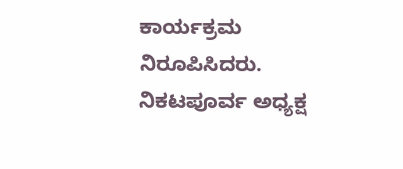ಕಾರ್ಯಕ್ರಮ ನಿರೂಪಿಸಿದರು. ನಿಕಟಪೂರ್ವ ಅಧ್ಯಕ್ಷ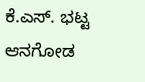ಕೆ.ಎಸ್. ಭಟ್ಟ ಆನಗೋಡ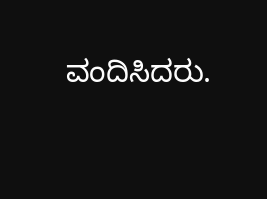ವಂದಿಸಿದರು.